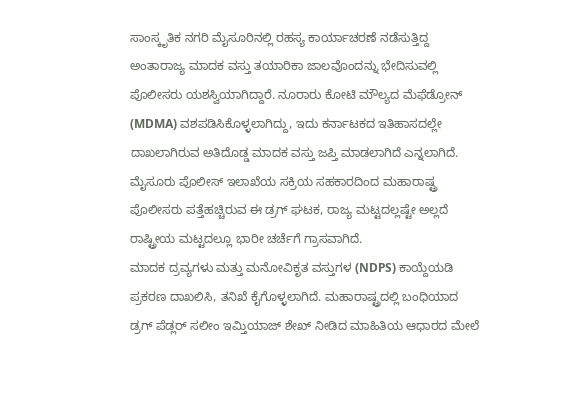ಸಾಂಸ್ಕೃತಿಕ ನಗರಿ ಮೈಸೂರಿನಲ್ಲಿ ರಹಸ್ಯ ಕಾರ್ಯಾಚರಣೆ ನಡೆಸುತ್ತಿದ್ದ ಅಂತಾರಾಜ್ಯ ಮಾದಕ ವಸ್ತು ತಯಾರಿಕಾ ಜಾಲವೊಂದನ್ನು ಭೇದಿಸುವಲ್ಲಿ ಪೊಲೀಸರು ಯಶಸ್ವಿಯಾಗಿದ್ದಾರೆ. ನೂರಾರು ಕೋಟಿ ಮೌಲ್ಯದ ಮೆಫೆಡ್ರೋನ್ (MDMA) ವಶಪಡಿಸಿಕೊಳ್ಳಲಾಗಿದ್ದು, ಇದು ಕರ್ನಾಟಕದ ಇತಿಹಾಸದಲ್ಲೇ ದಾಖಲಾಗಿರುವ ಅತಿದೊಡ್ಡ ಮಾದಕ ವಸ್ತು ಜಪ್ತಿ ಮಾಡಲಾಗಿದೆ ಎನ್ನಲಾಗಿದೆ. ಮೈಸೂರು ಪೊಲೀಸ್ ಇಲಾಖೆಯ ಸಕ್ರಿಯ ಸಹಕಾರದಿಂದ ಮಹಾರಾಷ್ಟ್ರ ಪೊಲೀಸರು ಪತ್ತೆಹಚ್ಚಿರುವ ಈ ಡ್ರಗ್ ಘಟಕ, ರಾಜ್ಯ ಮಟ್ಟದಲ್ಲಷ್ಟೇ ಅಲ್ಲದೆ ರಾಷ್ಟ್ರೀಯ ಮಟ್ಟದಲ್ಲೂ ಭಾರೀ ಚರ್ಚೆಗೆ ಗ್ರಾಸವಾಗಿದೆ.
ಮಾದಕ ದ್ರವ್ಯಗಳು ಮತ್ತು ಮನೋವಿಕೃತ ವಸ್ತುಗಳ (NDPS) ಕಾಯ್ದೆಯಡಿ ಪ್ರಕರಣ ದಾಖಲಿಸಿ, ತನಿಖೆ ಕೈಗೊಳ್ಳಲಾಗಿದೆ. ಮಹಾರಾಷ್ಟ್ರದಲ್ಲಿ ಬಂಧಿಯಾದ ಡ್ರಗ್ ಪೆಡ್ಲರ್ ಸಲೀಂ ಇಮ್ತಿಯಾಜ್ ಶೇಖ್ ನೀಡಿದ ಮಾಹಿತಿಯ ಆಧಾರದ ಮೇಲೆ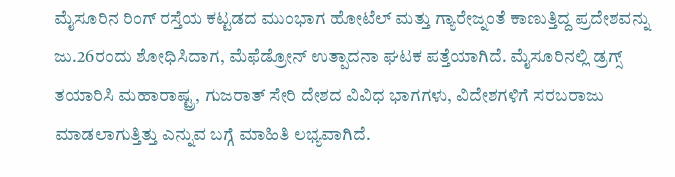ಮೈಸೂರಿನ ರಿಂಗ್ ರಸ್ತೆಯ ಕಟ್ಟಡದ ಮುಂಭಾಗ ಹೋಟೆಲ್ ಮತ್ತು ಗ್ಯಾರೇಜ್ನಂತೆ ಕಾಣುತ್ತಿದ್ದ ಪ್ರದೇಶವನ್ನು ಜು.26ರಂದು ಶೋಧಿಸಿದಾಗ, ಮೆಫೆಡ್ರೋನ್ ಉತ್ಪಾದನಾ ಘಟಕ ಪತ್ತೆಯಾಗಿದೆ. ಮೈಸೂರಿನಲ್ಲಿ ಡ್ರಗ್ಸ್ ತಯಾರಿಸಿ ಮಹಾರಾಷ್ಟ್ರ, ಗುಜರಾತ್ ಸೇರಿ ದೇಶದ ವಿವಿಧ ಭಾಗಗಳು, ವಿದೇಶಗಳಿಗೆ ಸರಬರಾಜು ಮಾಡಲಾಗುತ್ತಿತ್ತು ಎನ್ನುವ ಬಗ್ಗೆ ಮಾಹಿತಿ ಲಭ್ಯವಾಗಿದೆ.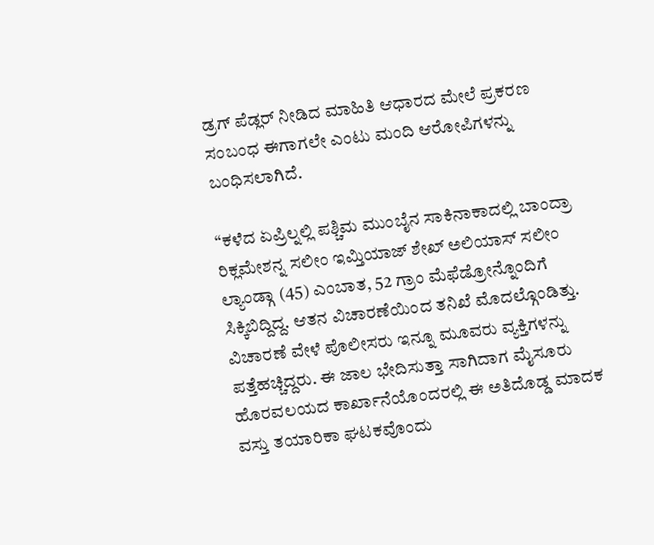ಡ್ರಗ್ ಪೆಡ್ಲರ್ ನೀಡಿದ ಮಾಹಿತಿ ಆಧಾರದ ಮೇಲೆ ಪ್ರಕರಣ ಸಂಬಂಧ ಈಗಾಗಲೇ ಎಂಟು ಮಂದಿ ಆರೋಪಿಗಳನ್ನು ಬಂಧಿಸಲಾಗಿದೆ.

“ಕಳೆದ ಏಪ್ರಿಲ್ನಲ್ಲಿ ಪಶ್ಚಿಮ ಮುಂಬೈನ ಸಾಕಿನಾಕಾದಲ್ಲಿ ಬಾಂದ್ರಾ ರಿಕ್ಲಮೇಶನ್ನ ಸಲೀಂ ಇಮ್ತಿಯಾಜ್ ಶೇಖ್ ಅಲಿಯಾಸ್ ಸಲೀಂ ಲ್ಯಾಂಡ್ಗಾ (45) ಎಂಬಾತ, 52 ಗ್ರಾಂ ಮೆಫೆಡ್ರೋನ್ನೊಂದಿಗೆ ಸಿಕ್ಕಿಬಿದ್ದಿದ್ದ. ಆತನ ವಿಚಾರಣೆಯಿಂದ ತನಿಖೆ ಮೊದಲ್ಗೊಂಡಿತ್ತು. ವಿಚಾರಣೆ ವೇಳೆ ಪೊಲೀಸರು ಇನ್ನೂ ಮೂವರು ವ್ಯಕ್ತಿಗಳನ್ನು ಪತ್ತೆಹಚ್ಚಿದ್ದರು. ಈ ಜಾಲ ಭೇದಿಸುತ್ತಾ ಸಾಗಿದಾಗ ಮೈಸೂರು ಹೊರವಲಯದ ಕಾರ್ಖಾನೆಯೊಂದರಲ್ಲಿ ಈ ಅತಿದೊಡ್ಡ ಮಾದಕ ವಸ್ತು ತಯಾರಿಕಾ ಘಟಕವೊಂದು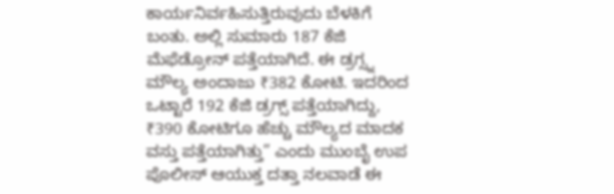ಕಾರ್ಯನಿರ್ವಹಿಸುತ್ತಿರುವುದು ಬೆಳಕಿಗೆ ಬಂತು. ಅಲ್ಲಿ ಸುಮಾರು 187 ಕೆಜಿ ಮೆಫೆಡ್ರೋನ್ ಪತ್ತೆಯಾಗಿದೆ. ಈ ಡ್ರಗ್ಸ್ನ ಮೌಲ್ಯ ಅಂದಾಜು ₹382 ಕೋಟಿ. ಇದರಿಂದ ಒಟ್ಟಾರೆ 192 ಕೆಜಿ ಡ್ರಗ್ಸ್ ಪತ್ತೆಯಾಗಿದ್ದು, ₹390 ಕೋಟಿಗೂ ಹೆಚ್ಚು ಮೌಲ್ಯದ ಮಾದಕ ವಸ್ತು ಪತ್ತೆಯಾಗಿತ್ತು” ಎಂದು ಮುಂಬೈ ಉಪ ಪೊಲೀಸ್ ಆಯುಕ್ತ ದತ್ತಾ ನಲವಾಡೆ ಈ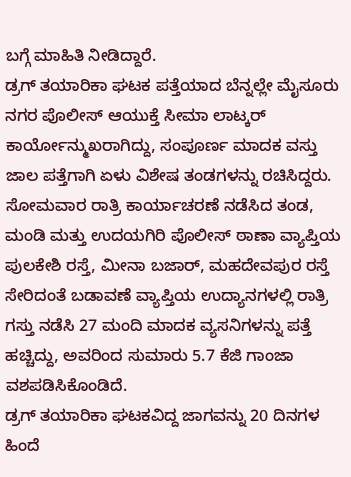ಬಗ್ಗೆ ಮಾಹಿತಿ ನೀಡಿದ್ದಾರೆ.
ಡ್ರಗ್ ತಯಾರಿಕಾ ಘಟಕ ಪತ್ತೆಯಾದ ಬೆನ್ನಲ್ಲೇ ಮೈಸೂರು ನಗರ ಪೊಲೀಸ್ ಆಯುಕ್ತೆ ಸೀಮಾ ಲಾಟ್ಕರ್ ಕಾರ್ಯೋನ್ಮುಖರಾಗಿದ್ದು, ಸಂಪೂರ್ಣ ಮಾದಕ ವಸ್ತು ಜಾಲ ಪತ್ತೆಗಾಗಿ ಏಳು ವಿಶೇಷ ತಂಡಗಳನ್ನು ರಚಿಸಿದ್ದರು. ಸೋಮವಾರ ರಾತ್ರಿ ಕಾರ್ಯಾಚರಣೆ ನಡೆಸಿದ ತಂಡ, ಮಂಡಿ ಮತ್ತು ಉದಯಗಿರಿ ಪೊಲೀಸ್ ಠಾಣಾ ವ್ಯಾಪ್ತಿಯ ಪುಲಕೇಶಿ ರಸ್ತೆ, ಮೀನಾ ಬಜಾರ್, ಮಹದೇವಪುರ ರಸ್ತೆ ಸೇರಿದಂತೆ ಬಡಾವಣೆ ವ್ಯಾಪ್ತಿಯ ಉದ್ಯಾನಗಳಲ್ಲಿ ರಾತ್ರಿ ಗಸ್ತು ನಡೆಸಿ 27 ಮಂದಿ ಮಾದಕ ವ್ಯಸನಿಗಳನ್ನು ಪತ್ತೆ ಹಚ್ಚಿದ್ದು, ಅವರಿಂದ ಸುಮಾರು 5.7 ಕೆಜಿ ಗಾಂಜಾ ವಶಪಡಿಸಿಕೊಂಡಿದೆ.
ಡ್ರಗ್ ತಯಾರಿಕಾ ಘಟಕವಿದ್ದ ಜಾಗವನ್ನು 20 ದಿನಗಳ ಹಿಂದೆ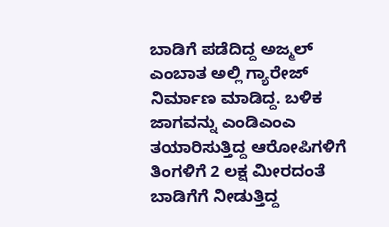ಬಾಡಿಗೆ ಪಡೆದಿದ್ದ ಅಜ್ಮಲ್ ಎಂಬಾತ ಅಲ್ಲಿ ಗ್ಯಾರೇಜ್ ನಿರ್ಮಾಣ ಮಾಡಿದ್ದ. ಬಳಿಕ ಜಾಗವನ್ನು ಎಂಡಿಎಂಎ ತಯಾರಿಸುತ್ತಿದ್ದ ಆರೋಪಿಗಳಿಗೆ ತಿಂಗಳಿಗೆ 2 ಲಕ್ಷ ಮೀರದಂತೆ ಬಾಡಿಗೆಗೆ ನೀಡುತ್ತಿದ್ದ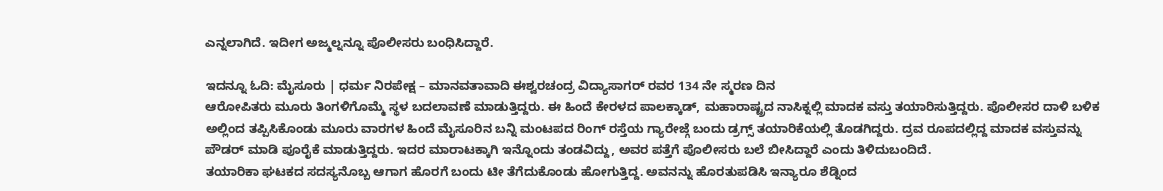ಎನ್ನಲಾಗಿದೆ. ಇದೀಗ ಅಜ್ಮಲ್ನನ್ನೂ ಪೊಲೀಸರು ಬಂಧಿಸಿದ್ದಾರೆ.

ಇದನ್ನೂ ಓದಿ: ಮೈಸೂರು | ಧರ್ಮ ನಿರಪೇಕ್ಷ – ಮಾನವತಾವಾದಿ ಈಶ್ವರಚಂದ್ರ ವಿದ್ಯಾಸಾಗರ್ ರವರ 134 ನೇ ಸ್ಮರಣ ದಿನ
ಆರೋಪಿತರು ಮೂರು ತಿಂಗಳಿಗೊಮ್ಮೆ ಸ್ಥಳ ಬದಲಾವಣೆ ಮಾಡುತ್ತಿದ್ದರು. ಈ ಹಿಂದೆ ಕೇರಳದ ಪಾಲಕ್ಕಾಡ್, ಮಹಾರಾಷ್ಟ್ರದ ನಾಸಿಕ್ನಲ್ಲಿ ಮಾದಕ ವಸ್ತು ತಯಾರಿಸುತ್ತಿದ್ದರು. ಪೊಲೀಸರ ದಾಳಿ ಬಳಿಕ ಅಲ್ಲಿಂದ ತಪ್ಪಿಸಿಕೊಂಡು ಮೂರು ವಾರಗಳ ಹಿಂದೆ ಮೈಸೂರಿನ ಬನ್ನಿ ಮಂಟಪದ ರಿಂಗ್ ರಸ್ತೆಯ ಗ್ಯಾರೇಜ್ಗೆ ಬಂದು ಡ್ರಗ್ಸ್ ತಯಾರಿಕೆಯಲ್ಲಿ ತೊಡಗಿದ್ದರು. ದ್ರವ ರೂಪದಲ್ಲಿದ್ದ ಮಾದಕ ವಸ್ತುವನ್ನು ಪೌಡರ್ ಮಾಡಿ ಪೂರೈಕೆ ಮಾಡುತ್ತಿದ್ದರು. ಇದರ ಮಾರಾಟಕ್ಕಾಗಿ ಇನ್ನೊಂದು ತಂಡವಿದ್ದು, ಅವರ ಪತ್ತೆಗೆ ಪೊಲೀಸರು ಬಲೆ ಬೀಸಿದ್ದಾರೆ ಎಂದು ತಿಳಿದುಬಂದಿದೆ.
ತಯಾರಿಕಾ ಘಟಕದ ಸದಸ್ಯನೊಬ್ಬ ಆಗಾಗ ಹೊರಗೆ ಬಂದು ಟೀ ತೆಗೆದುಕೊಂಡು ಹೋಗುತ್ತಿದ್ದ. ಅವನನ್ನು ಹೊರತುಪಡಿಸಿ ಇನ್ಯಾರೂ ಶೆಡ್ನಿಂದ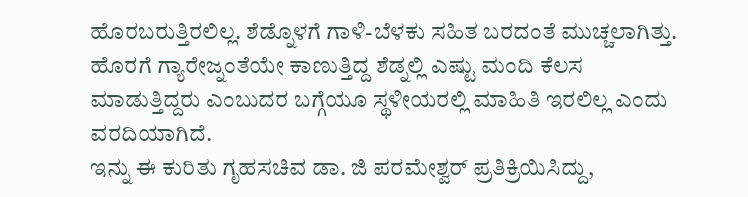ಹೊರಬರುತ್ತಿರಲಿಲ್ಲ. ಶೆಡ್ನೊಳಗೆ ಗಾಳಿ-ಬೆಳಕು ಸಹಿತ ಬರದಂತೆ ಮುಚ್ಚಲಾಗಿತ್ತು. ಹೊರಗೆ ಗ್ಯಾರೇಜ್ನಂತೆಯೇ ಕಾಣುತ್ತಿದ್ದ ಶೆಡ್ನಲ್ಲಿ ಎಷ್ಟು ಮಂದಿ ಕೆಲಸ ಮಾಡುತ್ತಿದ್ದರು ಎಂಬುದರ ಬಗ್ಗೆಯೂ ಸ್ಥಳೀಯರಲ್ಲಿ ಮಾಹಿತಿ ಇರಲಿಲ್ಲ ಎಂದು ವರದಿಯಾಗಿದೆ.
ಇನ್ನು ಈ ಕುರಿತು ಗೃಹಸಚಿವ ಡಾ. ಜಿ ಪರಮೇಶ್ವರ್ ಪ್ರತಿಕ್ರಿಯಿಸಿದ್ದು,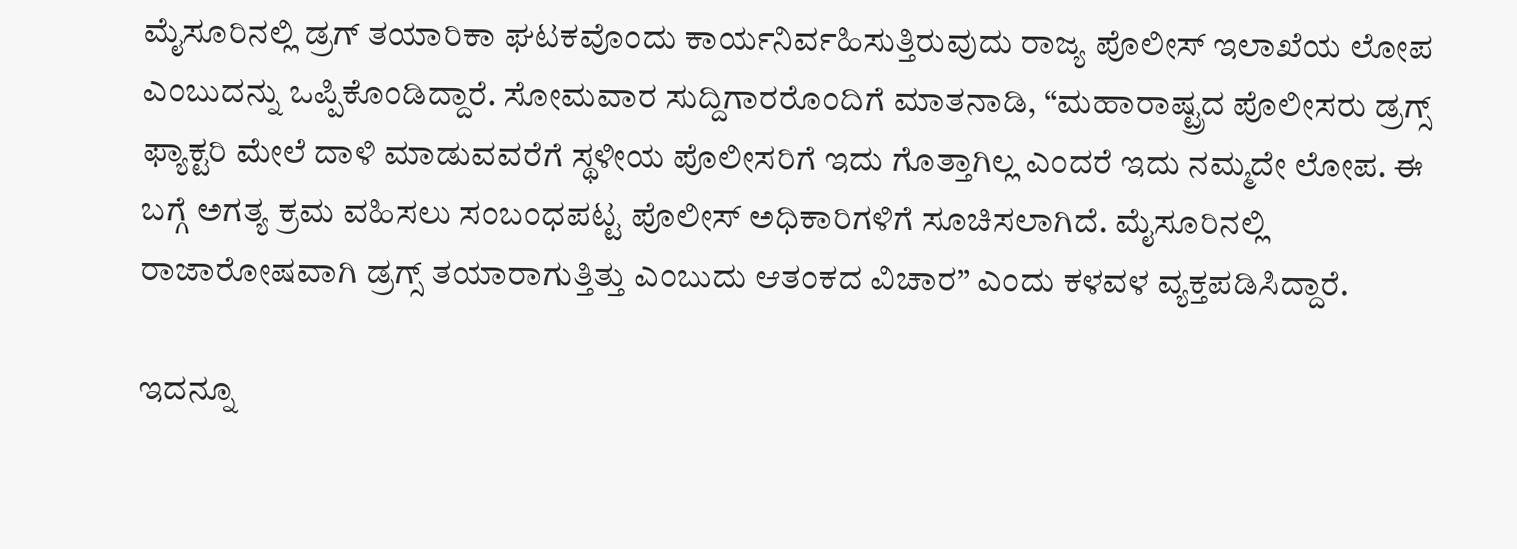ಮೈಸೂರಿನಲ್ಲಿ ಡ್ರಗ್ ತಯಾರಿಕಾ ಘಟಕವೊಂದು ಕಾರ್ಯನಿರ್ವಹಿಸುತ್ತಿರುವುದು ರಾಜ್ಯ ಪೊಲೀಸ್ ಇಲಾಖೆಯ ಲೋಪ ಎಂಬುದನ್ನು ಒಪ್ಪಿಕೊಂಡಿದ್ದಾರೆ. ಸೋಮವಾರ ಸುದ್ದಿಗಾರರೊಂದಿಗೆ ಮಾತನಾಡಿ, “ಮಹಾರಾಷ್ಟ್ರದ ಪೊಲೀಸರು ಡ್ರಗ್ಸ್ ಫ್ಯಾಕ್ಟರಿ ಮೇಲೆ ದಾಳಿ ಮಾಡುವವರೆಗೆ ಸ್ಥಳೀಯ ಪೊಲೀಸರಿಗೆ ಇದು ಗೊತ್ತಾಗಿಲ್ಲ ಎಂದರೆ ಇದು ನಮ್ಮದೇ ಲೋಪ. ಈ ಬಗ್ಗೆ ಅಗತ್ಯ ಕ್ರಮ ವಹಿಸಲು ಸಂಬಂಧಪಟ್ಟ ಪೊಲೀಸ್ ಅಧಿಕಾರಿಗಳಿಗೆ ಸೂಚಿಸಲಾಗಿದೆ. ಮೈಸೂರಿನಲ್ಲಿ ರಾಜಾರೋಷವಾಗಿ ಡ್ರಗ್ಸ್ ತಯಾರಾಗುತ್ತಿತ್ತು ಎಂಬುದು ಆತಂಕದ ವಿಚಾರ” ಎಂದು ಕಳವಳ ವ್ಯಕ್ತಪಡಿಸಿದ್ದಾರೆ.

ಇದನ್ನೂ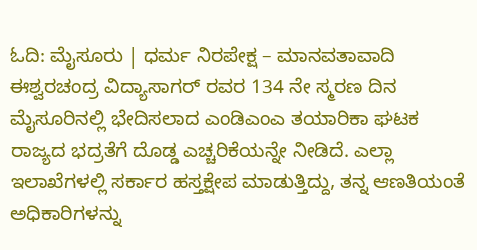ಓದಿ: ಮೈಸೂರು | ಧರ್ಮ ನಿರಪೇಕ್ಷ – ಮಾನವತಾವಾದಿ ಈಶ್ವರಚಂದ್ರ ವಿದ್ಯಾಸಾಗರ್ ರವರ 134 ನೇ ಸ್ಮರಣ ದಿನ
ಮೈಸೂರಿನಲ್ಲಿ ಭೇದಿಸಲಾದ ಎಂಡಿಎಂಎ ತಯಾರಿಕಾ ಘಟಕ ರಾಜ್ಯದ ಭದ್ರತೆಗೆ ದೊಡ್ಡ ಎಚ್ಚರಿಕೆಯನ್ನೇ ನೀಡಿದೆ. ಎಲ್ಲಾ ಇಲಾಖೆಗಳಲ್ಲಿ ಸರ್ಕಾರ ಹಸ್ತಕ್ಷೇಪ ಮಾಡುತ್ತಿದ್ದು, ತನ್ನ ಆಣತಿಯಂತೆ ಅಧಿಕಾರಿಗಳನ್ನು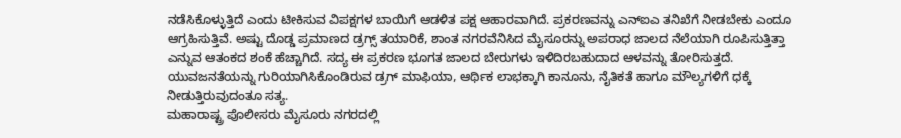ನಡೆಸಿಕೊಳ್ಳುತ್ತಿದೆ ಎಂದು ಟೀಕಿಸುವ ವಿಪಕ್ಷಗಳ ಬಾಯಿಗೆ ಆಡಳಿತ ಪಕ್ಷ ಆಹಾರವಾಗಿದೆ. ಪ್ರಕರಣವನ್ನು ಎನ್ಐಎ ತನಿಖೆಗೆ ನೀಡಬೇಕು ಎಂದೂ ಆಗ್ರಹಿಸುತ್ತಿವೆ. ಅಷ್ಟು ದೊಡ್ಡ ಪ್ರಮಾಣದ ಡ್ರಗ್ಸ್ ತಯಾರಿಕೆ, ಶಾಂತ ನಗರವೆನಿಸಿದ ಮೈಸೂರನ್ನು ಅಪರಾಧ ಜಾಲದ ನೆಲೆಯಾಗಿ ರೂಪಿಸುತ್ತಿತ್ತಾ ಎನ್ನುವ ಆತಂಕದ ಶಂಕೆ ಹೆಚ್ಚಾಗಿದೆ. ಸದ್ಯ ಈ ಪ್ರಕರಣ ಭೂಗತ ಜಾಲದ ಬೇರುಗಳು ಇಳಿದಿರಬಹುದಾದ ಆಳವನ್ನು ತೋರಿಸುತ್ತದೆ. ಯುವಜನತೆಯನ್ನು ಗುರಿಯಾಗಿಸಿಕೊಂಡಿರುವ ಡ್ರಗ್ ಮಾಫಿಯಾ, ಆರ್ಥಿಕ ಲಾಭಕ್ಕಾಗಿ ಕಾನೂನು, ನೈತಿಕತೆ ಹಾಗೂ ಮೌಲ್ಯಗಳಿಗೆ ಧಕ್ಕೆ ನೀಡುತ್ತಿರುವುದಂತೂ ಸತ್ಯ.
ಮಹಾರಾಷ್ಟ್ರ ಪೊಲೀಸರು ಮೈಸೂರು ನಗರದಲ್ಲಿ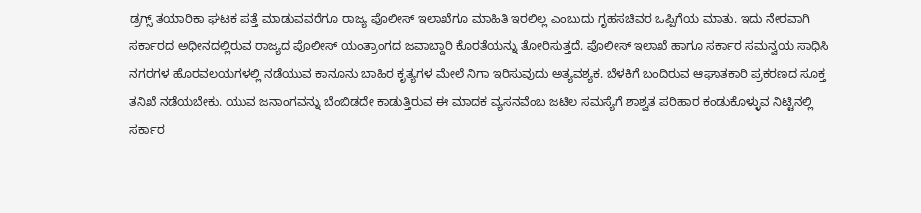ಡ್ರಗ್ಸ್ ತಯಾರಿಕಾ ಘಟಕ ಪತ್ತೆ ಮಾಡುವವರೆಗೂ ರಾಜ್ಯ ಪೊಲೀಸ್ ಇಲಾಖೆಗೂ ಮಾಹಿತಿ ಇರಲಿಲ್ಲ ಎಂಬುದು ಗೃಹಸಚಿವರ ಒಪ್ಪಿಗೆಯ ಮಾತು. ಇದು ನೇರವಾಗಿ ಸರ್ಕಾರದ ಅಧೀನದಲ್ಲಿರುವ ರಾಜ್ಯದ ಪೊಲೀಸ್ ಯಂತ್ರಾಂಗದ ಜವಾಬ್ದಾರಿ ಕೊರತೆಯನ್ನು ತೋರಿಸುತ್ತದೆ. ಪೊಲೀಸ್ ಇಲಾಖೆ ಹಾಗೂ ಸರ್ಕಾರ ಸಮನ್ವಯ ಸಾಧಿಸಿ ನಗರಗಳ ಹೊರವಲಯಗಳಲ್ಲಿ ನಡೆಯುವ ಕಾನೂನು ಬಾಹಿರ ಕೃತ್ಯಗಳ ಮೇಲೆ ನಿಗಾ ಇರಿಸುವುದು ಅತ್ಯವಶ್ಯಕ. ಬೆಳಕಿಗೆ ಬಂದಿರುವ ಆಘಾತಕಾರಿ ಪ್ರಕರಣದ ಸೂಕ್ತ ತನಿಖೆ ನಡೆಯಬೇಕು. ಯುವ ಜನಾಂಗವನ್ನು ಬೆಂಬಿಡದೇ ಕಾಡುತ್ತಿರುವ ಈ ಮಾದಕ ವ್ಯಸನವೆಂಬ ಜಟಿಲ ಸಮಸ್ಯೆಗೆ ಶಾಶ್ವತ ಪರಿಹಾರ ಕಂಡುಕೊಳ್ಳುವ ನಿಟ್ಟಿನಲ್ಲಿ ಸರ್ಕಾರ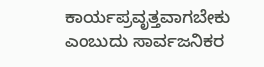ಕಾರ್ಯಪ್ರವೃತ್ತವಾಗಬೇಕು ಎಂಬುದು ಸಾರ್ವಜನಿಕರ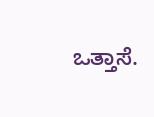ಒತ್ತಾಸೆ.